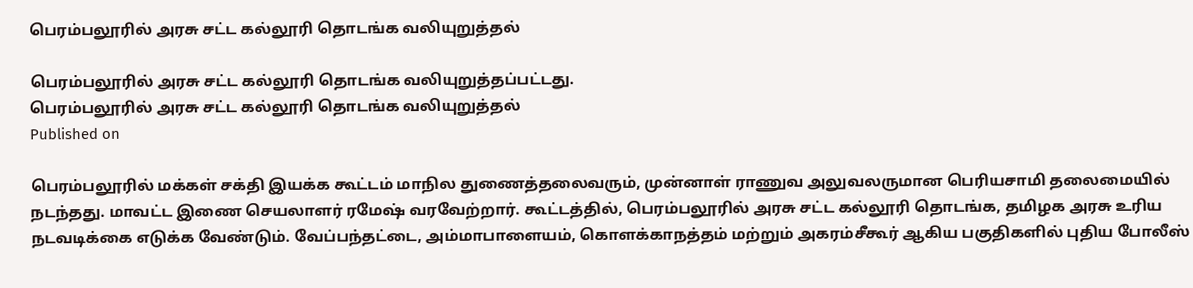பெரம்பலூரில் அரசு சட்ட கல்லூரி தொடங்க வலியுறுத்தல்

பெரம்பலூரில் அரசு சட்ட கல்லூரி தொடங்க வலியுறுத்தப்பட்டது.
பெரம்பலூரில் அரசு சட்ட கல்லூரி தொடங்க வலியுறுத்தல்
Published on

பெரம்பலூரில் மக்கள் சக்தி இயக்க கூட்டம் மாநில துணைத்தலைவரும், முன்னாள் ராணுவ அலுவலருமான பெரியசாமி தலைமையில் நடந்தது. மாவட்ட இணை செயலாளர் ரமேஷ் வரவேற்றார். கூட்டத்தில், பெரம்பலூரில் அரசு சட்ட கல்லூரி தொடங்க, தமிழக அரசு உரிய நடவடிக்கை எடுக்க வேண்டும். வேப்பந்தட்டை, அம்மாபாளையம், கொளக்காநத்தம் மற்றும் அகரம்சீகூர் ஆகிய பகுதிகளில் புதிய போலீஸ்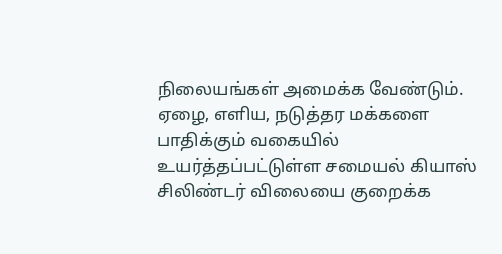நிலையங்கள் அமைக்க வேண்டும். ஏழை, எளிய, நடுத்தர மக்களை பாதிக்கும் வகையில் உயர்த்தப்பட்டுள்ள சமையல் கியாஸ் சிலிண்டர் விலையை குறைக்க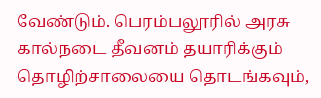வேண்டும். பெரம்பலூரில் அரசு கால்நடை தீவனம் தயாரிக்கும் தொழிற்சாலையை தொடங்கவும்,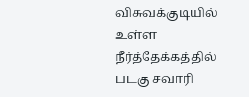விசுவக்குடியில் உள்ள நீர்த்தேக்கத்தில் படகு சவாரி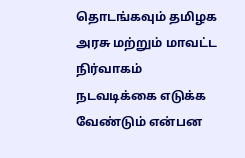தொடங்கவும் தமிழக அரசு மற்றும் மாவட்ட நிர்வாகம் நடவடிக்கை எடுக்க வேண்டும் என்பன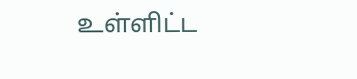உள்ளிட்ட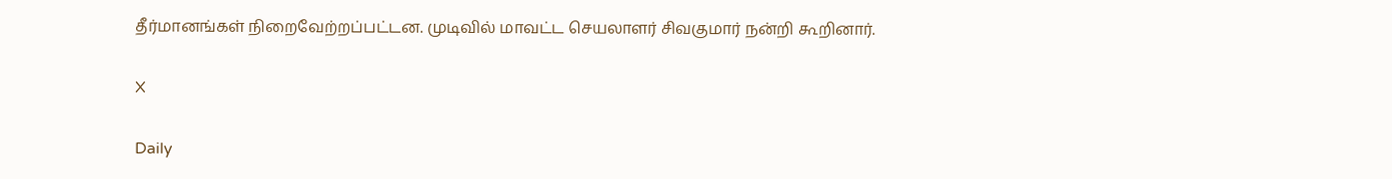தீர்மானங்கள் நிறைவேற்றப்பட்டன. முடிவில் மாவட்ட செயலாளர் சிவகுமார் நன்றி கூறினார்.

X

Daily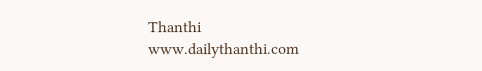Thanthi
www.dailythanthi.com